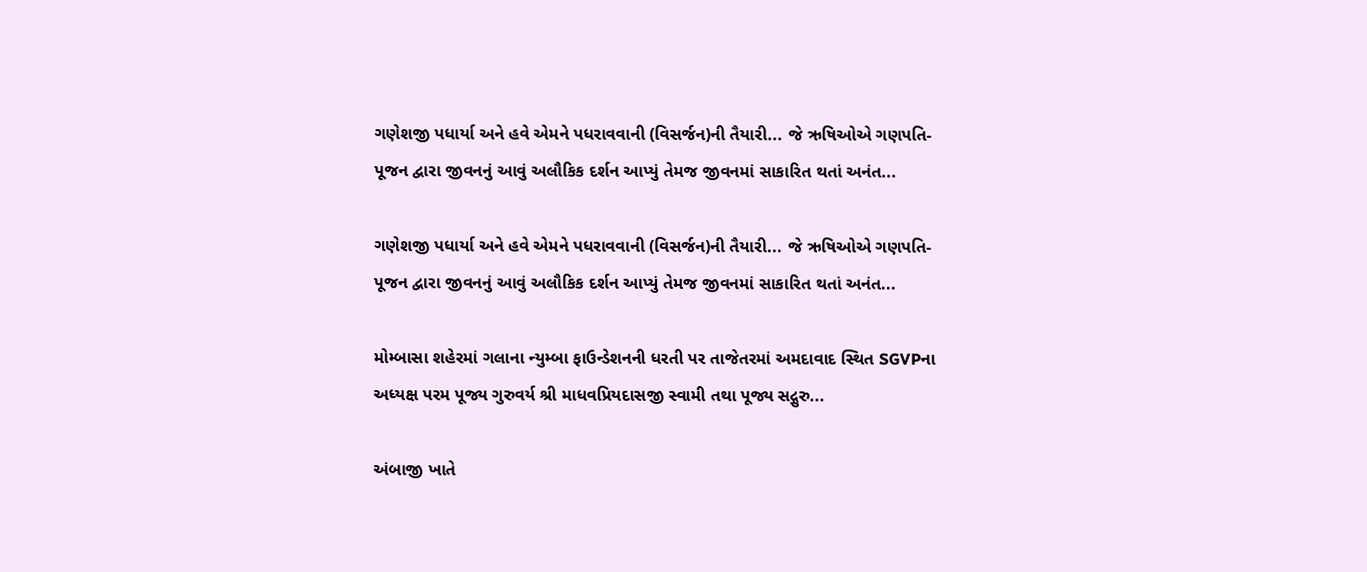ગણેશજી પધાર્યા અને હવે એમને પધરાવવાની (વિસર્જન)ની તૈયારી... જે ઋષિઓએ ગણપતિ-પૂજન દ્વારા જીવનનું આવું અલૌકિક દર્શન આપ્યું તેમજ જીવનમાં સાકારિત થતાં અનંત...

ગણેશજી પધાર્યા અને હવે એમને પધરાવવાની (વિસર્જન)ની તૈયારી... જે ઋષિઓએ ગણપતિ-પૂજન દ્વારા જીવનનું આવું અલૌકિક દર્શન આપ્યું તેમજ જીવનમાં સાકારિત થતાં અનંત...

મોમ્બાસા શહેરમાં ગલાના ન્યુમ્બા ફાઉન્ડેશનની ધરતી પર તાજેતરમાં અમદાવાદ સ્થિત SGVPના અધ્યક્ષ પરમ પૂજ્ય ગુરુવર્ય શ્રી માધવપ્રિયદાસજી સ્વામી તથા પૂજ્ય સદ્ગુરુ...

અંબાજી ખાતે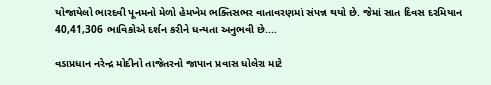યોજાયેલો ભારદવી પૂનમનો મેળો હેમખેમ ભક્તિસભર વાતાવરણમાં સંપન્ન થયો છે. જેમાં સાત દિવસ દરમિયાન 40,41,306 ભાવિકોએ દર્શન કરીને ધન્યતા અનુભવી છે....

વડાપ્રધાન નરેન્દ્ર મોદીનો તાજેતરનો જાપાન પ્રવાસ ધોલેરા માટે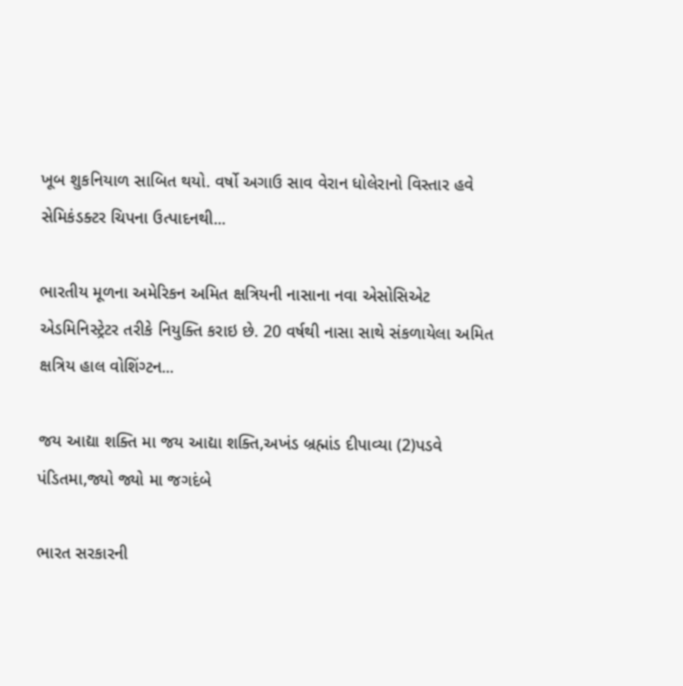ખૂબ શુકનિયાળ સાબિત થયો. વર્ષો અગાઉ સાવ વેરાન ધોલેરાનો વિસ્તાર હવે સેમિકંડક્ટર ચિપના ઉત્પાદનથી...

ભારતીય મૂળના અમેરિકન અમિત ક્ષત્રિયની નાસાના નવા એસોસિએટ એડમિનિસ્ટ્રેટર તરીકે નિયુક્તિ કરાઇ છે. 20 વર્ષથી નાસા સાથે સંકળાયેલા અમિત ક્ષત્રિય હાલ વોશિંગ્ટન...

જય આદ્યા શક્તિ મા જય આદ્યા શક્તિ,અખંડ બ્રહ્માંડ દીપાવ્યા (2)પડવે પંડિતમા,જ્યો જ્યો મા જગદંબે

ભારત સરકારની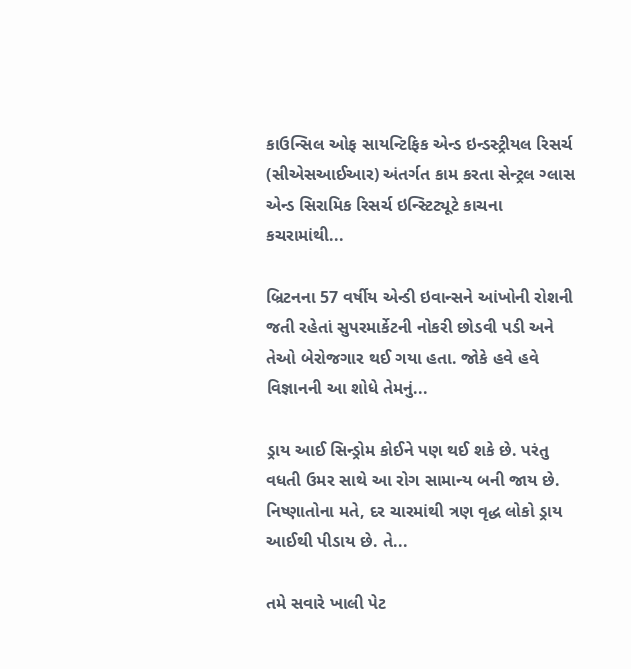કાઉન્સિલ ઓફ સાયન્ટિફિક એન્ડ ઇન્ડસ્ટ્રીયલ રિસર્ચ (સીએસઆઈઆર) અંતર્ગત કામ કરતા સેન્ટ્રલ ગ્લાસ એન્ડ સિરામિક રિસર્ચ ઇન્સ્ટિટ્યૂટે કાચના કચરામાંથી...

બ્રિટનના 57 વર્ષીય એન્ડી ઇવાન્સને આંખોની રોશની જતી રહેતાં સુપરમાર્કેટની નોકરી છોડવી પડી અને તેઓ બેરોજગાર થઈ ગયા હતા. જોકે હવે હવે વિજ્ઞાનની આ શોધે તેમનું...

ડ્રાય આઈ સિન્ડ્રોમ કોઈને પણ થઈ શકે છે. પરંતુ વધતી ઉમર સાથે આ રોગ સામાન્ય બની જાય છે. નિષ્ણાતોના મતે, દર ચારમાંથી ત્રણ વૃદ્ધ લોકો ડ્રાય આઈથી પીડાય છે. તે...

તમે સવારે ખાલી પેટ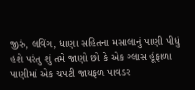જીરું, લવિંગ, ધાણા સહિતના મસાલાનું પાણી પીધું હશે પરંતુ શું તમે જાણો છો કે એક ગ્લાસ હૂંફાળા પાણીમાં એક ચપટી જાયફળ પાવડર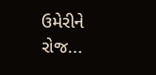ઉમેરીને રોજ...